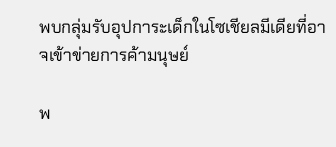พบกลุ่มรับอุปการะเด็กในโซเชียลมีเดียที่อาจเข้าข่ายการค้ามนุษย์

พ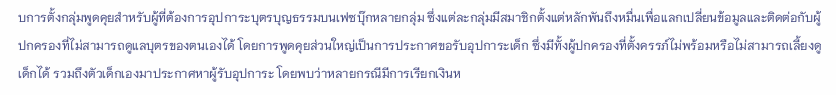บการตั้งกลุ่มพูดคุยสำหรับผู้ที่ต้องการอุปการะบุตรบุญธรรมบนเฟซบุ๊กหลายกลุ่ม ซึ่งแต่ละกลุ่มมีสมาชิกตั้งแต่หลักพันถึงหมื่นเพื่อแลกเปลี่ยนข้อมูลและติดต่อกับผู้ปกครองที่ไม่สามารถดูแลบุตรของตนเองได้ โดยการพูดคุยส่วนใหญ่เป็นการประกาศขอรับอุปการะเด็ก ซึ่งมีทั้งผู้ปกครองที่ตั้งครรภ์ไม่พร้อมหรือไม่สามารถเลี้ยงดูเด็กได้ รวมถึงตัวเด็กเองมาประกาศหาผู้รับอุปการะ โดยพบว่าหลายกรณีมีการเรียกเงินห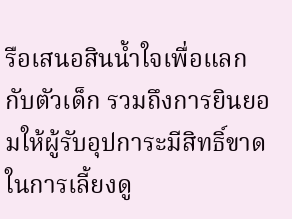รือเสนอสินน้ำใจเพื่อแลกกับตัวเด็ก รวมถึงการยินยอมให้ผู้รับอุปการะมีสิทธิ์ขาดในการเลี้ยงดู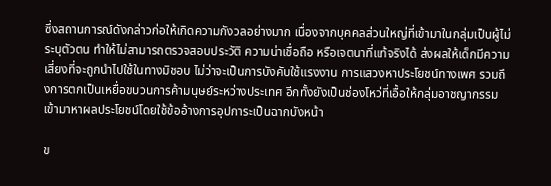ซึ่งสถานการณ์ดังกล่าวก่อให้เกิดความกังวลอย่างมาก เนื่องจากบุคคลส่วนใหญ่ที่เข้ามาในกลุ่มเป็นผู้ไม่ระบุตัวตน ทำให้ไม่สามารถตรวจสอบประวัติ ความน่าเชื่อถือ หรือเจตนาที่แท้จริงได้ ส่งผลให้เด็กมีความเสี่ยงที่จะถูกนำไปใช้ในทางมิชอบ ไม่ว่าจะเป็นการบังคับใช้แรงงาน การแสวงหาประโยชน์ทางเพศ รวมถึงการตกเป็นเหยื่อขบวนการค้ามนุษย์ระหว่างประเทศ อีกทั้งยังเป็นช่องโหว่ที่เอื้อให้กลุ่มอาชญากรรมเข้ามาหาผลประโยชน์โดยใช้ข้ออ้างการอุปการะเป็นฉากบังหน้า

ข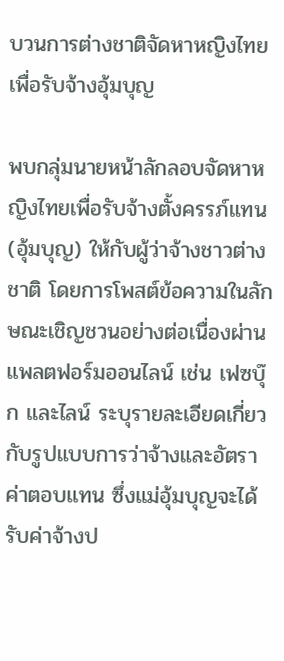บวนการต่างชาติจัดหาหญิงไทยเพื่อรับจ้างอุ้มบุญ

พบกลุ่มนายหน้าลักลอบจัดหาหญิงไทยเพื่อรับจ้างตั้งครรภ์แทน (อุ้มบุญ) ให้กับผู้ว่าจ้างชาวต่างชาติ โดยการโพสต์ข้อความในลักษณะเชิญชวนอย่างต่อเนื่องผ่านแพลตฟอร์มออนไลน์ เช่น เฟซบุ๊ก และไลน์ ระบุรายละเอียดเกี่ยวกับรูปแบบการว่าจ้างและอัตราค่าตอบแทน ซึ่งแม่อุ้มบุญจะได้รับค่าจ้างป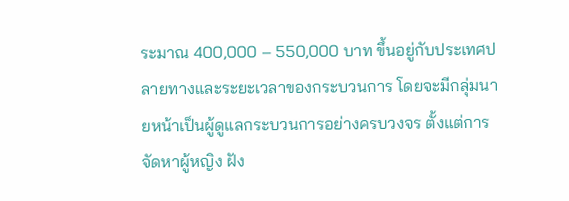ระมาณ 400,000 – 550,000 บาท ขึ้นอยู่กับประเทศปลายทางและระยะเวลาของกระบวนการ โดยจะมีกลุ่มนายหน้าเป็นผู้ดูแลกระบวนการอย่างครบวงจร ตั้งแต่การจัดหาผู้หญิง ฝัง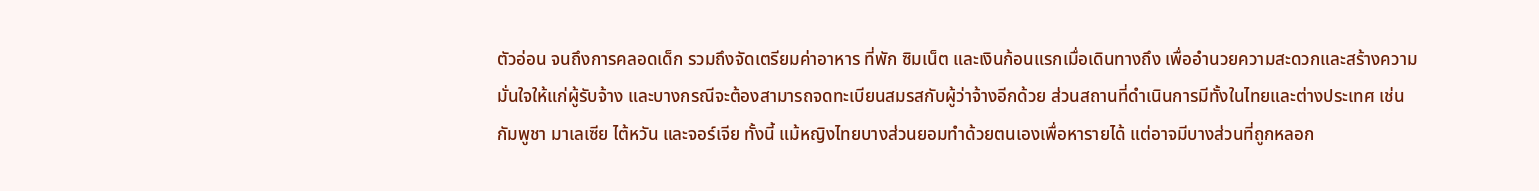ตัวอ่อน จนถึงการคลอดเด็ก รวมถึงจัดเตรียมค่าอาหาร ที่พัก ซิมเน็ต และเงินก้อนแรกเมื่อเดินทางถึง เพื่ออำนวยความสะดวกและสร้างความมั่นใจให้แก่ผู้รับจ้าง และบางกรณีจะต้องสามารถจดทะเบียนสมรสกับผู้ว่าจ้างอีกด้วย ส่วนสถานที่ดำเนินการมีทั้งในไทยและต่างประเทศ เช่น กัมพูชา มาเลเซีย ไต้หวัน และจอร์เจีย ทั้งนี้ แม้หญิงไทยบางส่วนยอมทำด้วยตนเองเพื่อหารายได้ แต่อาจมีบางส่วนที่ถูกหลอก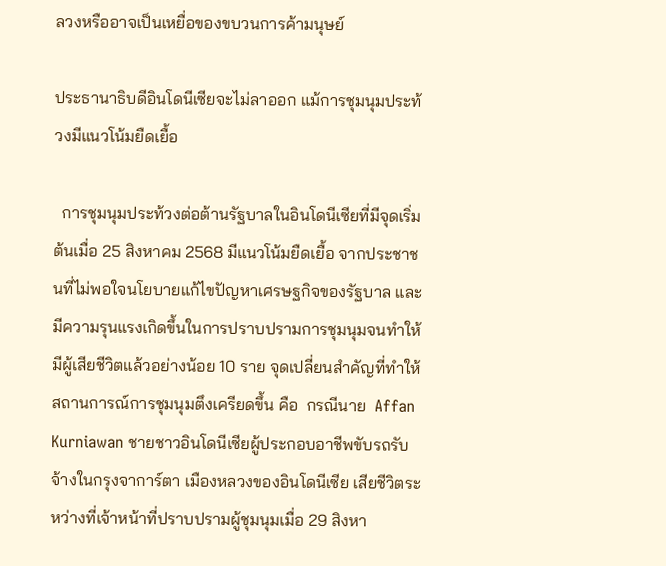ลวงหรืออาจเป็นเหยื่อของขบวนการค้ามนุษย์

ประธานาธิบดีอินโดนีเซียจะไม่ลาออก แม้การชุมนุมประท้วงมีแนวโน้มยืดเยื้อ

  การชุมนุมประท้วงต่อต้านรัฐบาลในอินโดนีเซียที่มีจุดเริ่มต้นเมื่อ 25 สิงหาคม 2568 มีแนวโน้มยืดเยื้อ จากประชาชนที่ไม่พอใจนโยบายแก้ไขปัญหาเศรษฐกิจของรัฐบาล และมีความรุนแรงเกิดขึ้นในการปราบปรามการชุมนุมจนทำให้มีผู้เสียชีวิตแล้วอย่างน้อย 10 ราย จุดเปลี่ยนสำคัญที่ทำให้สถานการณ์การชุมนุมตึงเครียดขึ้น คือ  กรณีนาย  Affan Kurniawan ชายชาวอินโดนีเซียผู้ประกอบอาชีพขับรถรับจ้างในกรุงจาการ์ตา เมืองหลวงของอินโดนีเซีย เสียชีวิตระหว่างที่เจ้าหน้าที่ปราบปรามผู้ชุมนุมเมื่อ 29 สิงหา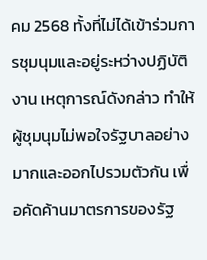คม 2568 ทั้งที่ไม่ได้เข้าร่วมการชุมนุมและอยู่ระหว่างปฏิบัติงาน เหตุการณ์ดังกล่าว ทำให้ผู้ชุมนุมไม่พอใจรัฐบาลอย่างมากและออกไปรวมตัวกัน เพื่อคัดค้านมาตรการของรัฐ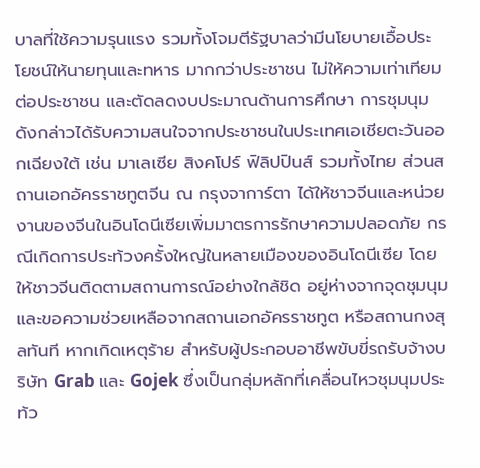บาลที่ใช้ความรุนแรง รวมทั้งโจมตีรัฐบาลว่ามีนโยบายเอื้อประโยชน์ให้นายทุนและทหาร มากกว่าประชาชน ไม่ให้ความเท่าเทียมต่อประชาชน และตัดลดงบประมาณด้านการศึกษา การชุมนุมดังกล่าวได้รับความสนใจจากประชาชนในประเทศเอเชียตะวันออกเฉียงใต้ เช่น มาเลเซีย สิงคโปร์ ฟิลิปปินส์ รวมทั้งไทย ส่วนสถานเอกอัครราชทูตจีน ณ กรุงจาการ์ตา ได้ให้ชาวจีนและหน่วยงานของจีนในอินโดนีเซียเพิ่มมาตรการรักษาความปลอดภัย กรณีเกิดการประท้วงครั้งใหญ่ในหลายเมืองของอินโดนีเซีย โดย ให้ชาวจีนติดตามสถานการณ์อย่างใกล้ชิด อยู่ห่างจากจุดชุมนุม และขอความช่วยเหลือจากสถานเอกอัครราชทูต หรือสถานกงสุลทันที หากเกิดเหตุร้าย สำหรับผู้ประกอบอาชีพขับขี่รถรับจ้างบริษัท Grab และ Gojek ซึ่งเป็นกลุ่มหลักที่เคลื่อนไหวชุมนุมประท้ว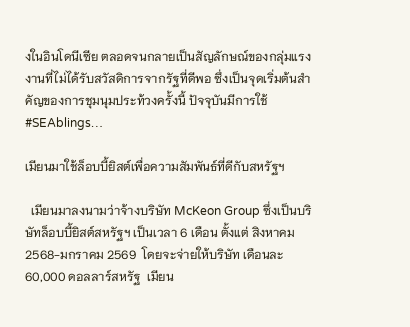งในอินโดนีเซีย ตลอดจนกลายเป็นสัญลักษณ์ของกลุ่มแรงงานที่ไม่ได้รับสวัสดิการจากรัฐที่ดีพอ ซึ่งเป็นจุดเริ่มต้นสำคัญของการชุมนุมประท้วงครั้งนี้ ปัจจุบันมีการใช้ #SEAblings…

เมียนมาใช้ล็อบบี้ยิสต์เพื่อความสัมพันธ์ที่ดีกับสหรัฐฯ

  เมียนมาลงนามว่าจ้างบริษัท McKeon Group ซึ่งเป็นบริษัทล็อบบี้ยิสต์สหรัฐฯ เป็นเวลา 6 เดือน ตั้งแต่ สิงหาคม 2568-มกราคม 2569  โดยจะจ่ายให้บริษัท เดือนละ 60,000 ดอลลาร์สหรัฐ  เมียน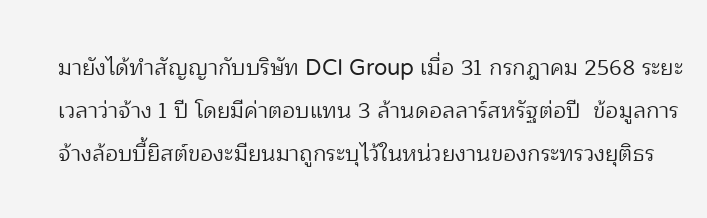มายังได้ทำสัญญากับบริษัท DCI Group เมื่อ 31 กรกฎาคม 2568 ระยะเวลาว่าจ้าง 1 ปี โดยมีค่าตอบแทน 3 ล้านดอลลาร์สหรัฐต่อปี  ข้อมูลการจ้างล้อบบี้ยิสต์ของะมียนมาถูกระบุไว้ในหน่วยงานของกระทรวงยุติธร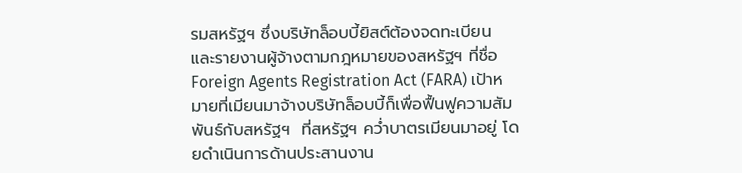รมสหรัฐฯ ซึ่งบริษัทล็อบบี้ยิสต์ต้องจดทะเบียน และรายงานผู้จ้างตามกฎหมายของสหรัฐฯ ที่ชื่อ Foreign Agents Registration Act (FARA) เป้าหมายที่เมียนมาจ้างบริษัทล็อบบี้ก็เพื่อฟื้นฟูความสัมพันธ์กับสหรัฐฯ  ที่สหรัฐฯ คว่ำบาตรเมียนมาอยู่ โดยดำเนินการด้านประสานงาน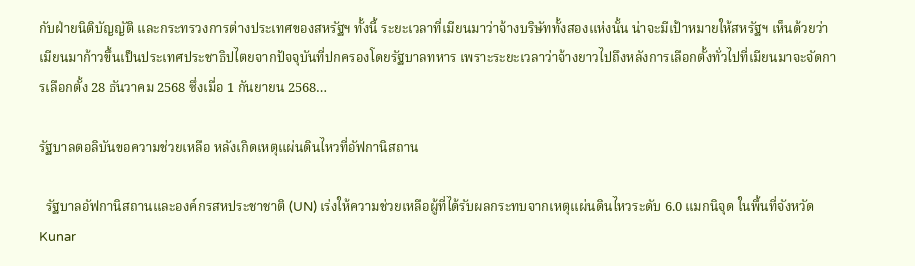กับฝ่ายนิติบัญญัติ และกระทรวงการต่างประเทศของสหรัฐฯ ทั้งนี้ ระยะเวลาที่เมียนมาว่าจ้างบริษัททั้งสองแห่งนั้น น่าจะมีเป้าหมายให้สหรัฐฯ เห็นด้วยว่าเมียนมาก้าวขึ้นเป็นประเทศประชาธิปไตยจากปัจจุบันที่ปกครองโดยรัฐบาลทหาร เพราะระยะเวลาว่าจ้างยาวไปถึงหลังการเลือกตั้งทั่วไปที่เมียนมาจะจัดการเลือกตั้ง 28 ธันวาคม 2568 ซึ่งเมื่อ 1 กันยายน 2568…

รัฐบาลตอลิบันขอความช่วยเหลือ หลังเกิดเหตุแผ่นดินไหวที่อัฟกานิสถาน

  รัฐบาลอัฟกานิสถานและองค์กรสหประชาชาติ (UN) เร่งให้ความช่วยเหลือผู้ที่ได้รับผลกระทบจากเหตุแผ่นดินไหวระดับ 6.0 แมกนิจุด ในพื้นที่จังหวัด Kunar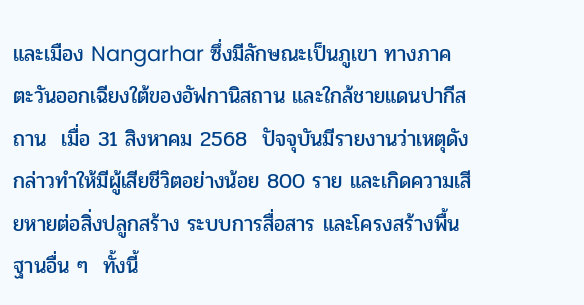และเมือง Nangarhar ซึ่งมีลักษณะเป็นภูเขา ทางภาคตะวันออกเฉียงใต้ของอัฟกานิสถาน และใกล้ชายแดนปากีสถาน  เมื่อ 31 สิงหาคม 2568  ปัจจุบันมีรายงานว่าเหตุดังกล่าวทำให้มีผู้เสียชีวิตอย่างน้อย 800 ราย และเกิดความเสียหายต่อสิ่งปลูกสร้าง ระบบการสื่อสาร และโครงสร้างพื้นฐานอื่น ๆ  ทั้งนี้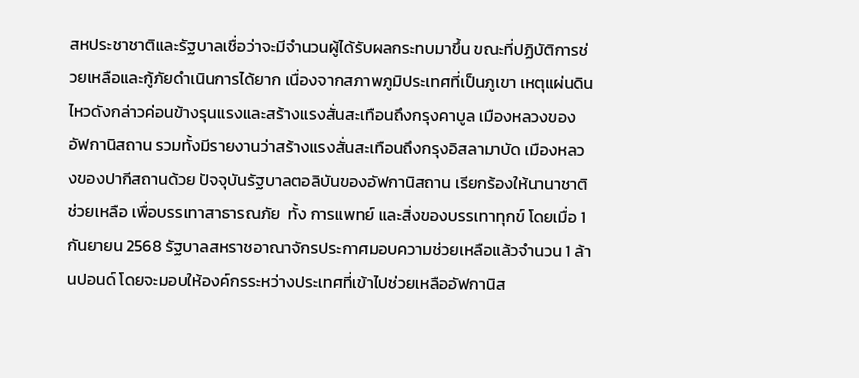สหประชาชาติและรัฐบาลเชื่อว่าจะมีจำนวนผู้ได้รับผลกระทบมาขึ้น ขณะที่ปฏิบัติการช่วยเหลือและกู้ภัยดำเนินการได้ยาก เนื่องจากสภาพภูมิประเทศที่เป็นภูเขา เหตุแผ่นดินไหวดังกล่าวค่อนข้างรุนแรงและสร้างแรงสั่นสะเทือนถึงกรุงคาบูล เมืองหลวงของอัฟกานิสถาน รวมทั้งมีรายงานว่าสร้างแรงสั่นสะเทือนถึงกรุงอิสลามาบัด เมืองหลวงของปากีสถานด้วย ปัจจุบันรัฐบาลตอลิบันของอัฟกานิสถาน เรียกร้องให้นานาชาติช่วยเหลือ เพื่อบรรเทาสาธารณภัย  ทั้ง การแพทย์ และสิ่งของบรรเทาทุกข์ โดยเมื่อ 1 กันยายน 2568 รัฐบาลสหราชอาณาจักรประกาศมอบความช่วยเหลือแล้วจำนวน 1 ล้านปอนด์ โดยจะมอบให้องค์กรระหว่างประเทศที่เข้าไปช่วยเหลืออัฟกานิส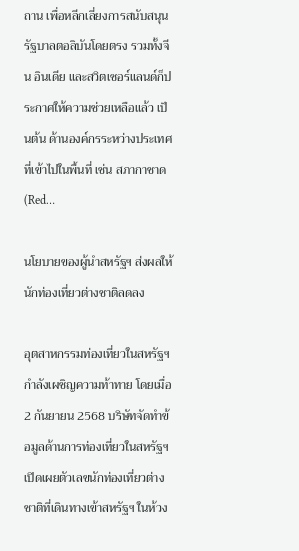ถาน เพื่อหลีกเลี่ยงการสนับสนุนรัฐบาลตอลิบันโดยตรง รวมทั้งจีน อินเดีย และสวิตเซอร์แลนด์ก็ประกาศให้ความช่วยเหลือแล้ว เป็นต้น ด้านองค์กรระหว่างประเทศที่เข้าไปในพื้นที่ เช่น สภากาชาด (Red…

นโยบายของผู้นำสหรัฐฯ ส่งผลให้นักท่องเที่ยวต่างชาติลดลง

อุตสาหกรรมท่องเที่ยวในสหรัฐฯ กำลังเผชิญความท้าทาย โดยเมื่อ 2 กันยายน 2568 บริษัทจัดทำข้อมูลด้านการท่องเที่ยวในสหรัฐฯ เปิดเผยตัวเลขนักท่องเที่ยวต่างชาติที่เดินทางเข้าสหรัฐฯ ในห้วง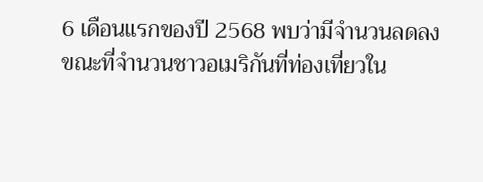6 เดือนแรกของปี 2568 พบว่ามีจำนวนลดลง ขณะที่จำนวนชาวอเมริกันที่ท่องเที่ยวใน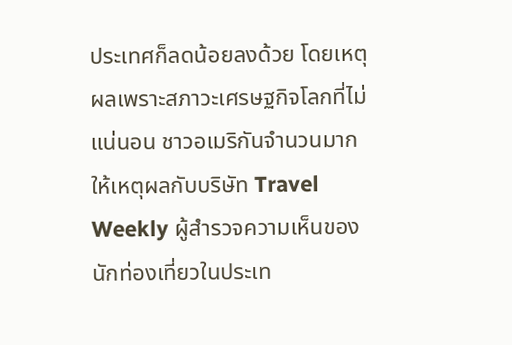ประเทศก็ลดน้อยลงด้วย โดยเหตุผลเพราะสภาวะเศรษฐกิจโลกที่ไม่แน่นอน ชาวอเมริกันจำนวนมากให้เหตุผลกับบริษัท Travel Weekly ผู้สำรวจความเห็นของนักท่องเที่ยวในประเท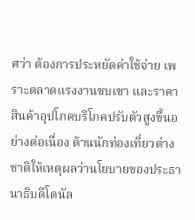ศว่า ต้องการประหยัดค่าใช้จ่าย เพราะตลาดแรงงานซบเซา และราคาสินค้าอุปโภคบริโภคปรับตัวสูงขึ้นอย่างต่อเนื่อง ด้านนักท่องเที่ยวต่างชาติให้เหตุผลว่านโยบายของประธานาธิบดีโดนัล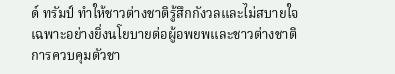ด์ ทรัมป์ ทำให้ชาวต่างชาติรู้สึกกังวลและไม่สบายใจ เฉพาะอย่างยิ่งนโยบายต่อผู้อพยพและชาวต่างชาติ การควบคุมตัวชา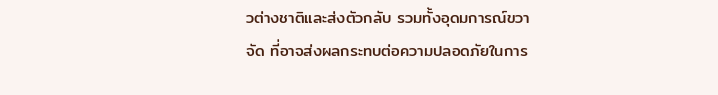วต่างชาติและส่งตัวกลับ รวมทั้งอุดมการณ์ขวาจัด ที่อาจส่งผลกระทบต่อความปลอดภัยในการ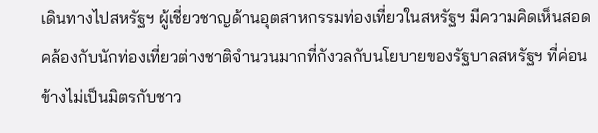เดินทางไปสหรัฐฯ ผู้เชี่ยวชาญด้านอุตสาหกรรมท่องเที่ยวในสหรัฐฯ มีความคิดเห็นสอดคล้องกับนักท่องเที่ยวต่างชาติจำนวนมากที่กังวลกับนโยบายของรัฐบาลสหรัฐฯ ที่ค่อนข้างไม่เป็นมิตรกับชาว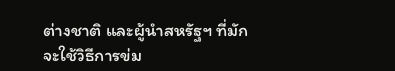ต่างชาติ และผู้นำสหรัฐฯ ที่มักจะใช้วิธีการข่ม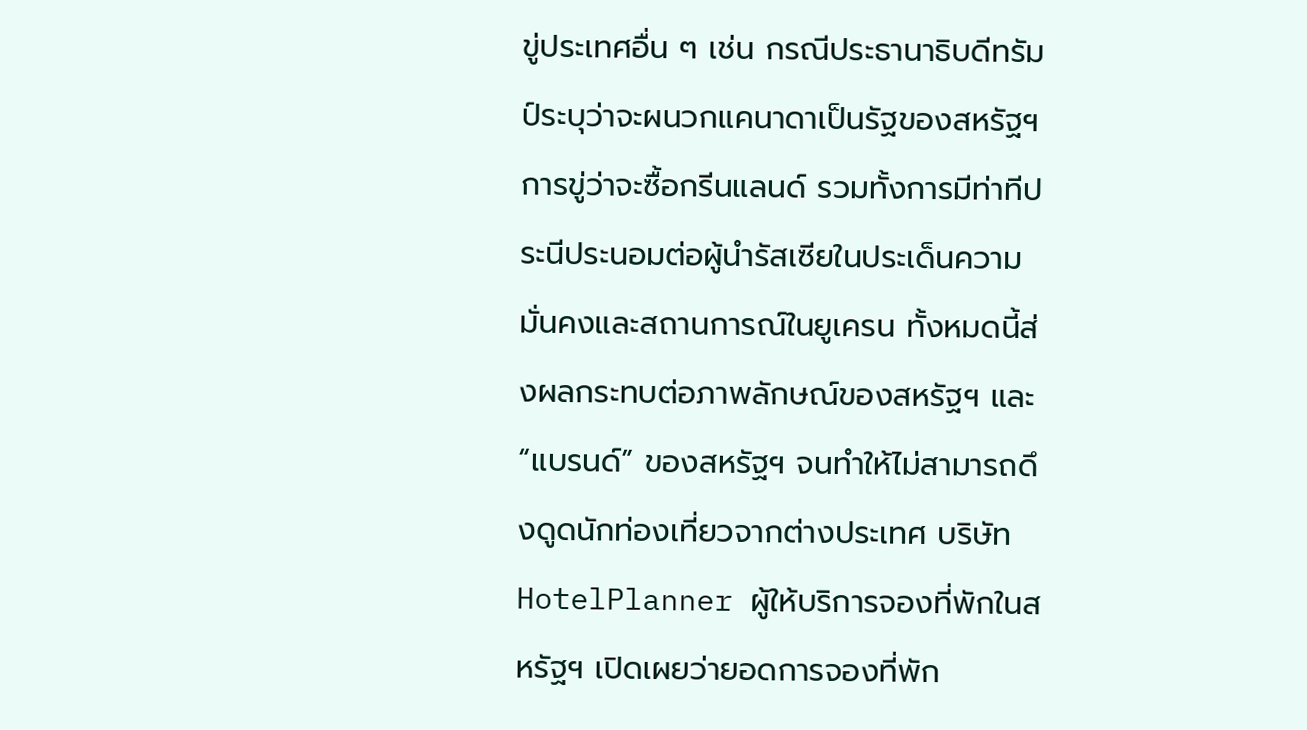ขู่ประเทศอื่น ๆ เช่น กรณีประธานาธิบดีทรัมป์ระบุว่าจะผนวกแคนาดาเป็นรัฐของสหรัฐฯ การขู่ว่าจะซื้อกรีนแลนด์ รวมทั้งการมีท่าทีประนีประนอมต่อผู้นำรัสเซียในประเด็นความมั่นคงและสถานการณ์ในยูเครน ทั้งหมดนี้ส่งผลกระทบต่อภาพลักษณ์ของสหรัฐฯ และ “แบรนด์” ของสหรัฐฯ จนทำให้ไม่สามารถดึงดูดนักท่องเที่ยวจากต่างประเทศ บริษัท HotelPlanner ผู้ให้บริการจองที่พักในสหรัฐฯ เปิดเผยว่ายอดการจองที่พัก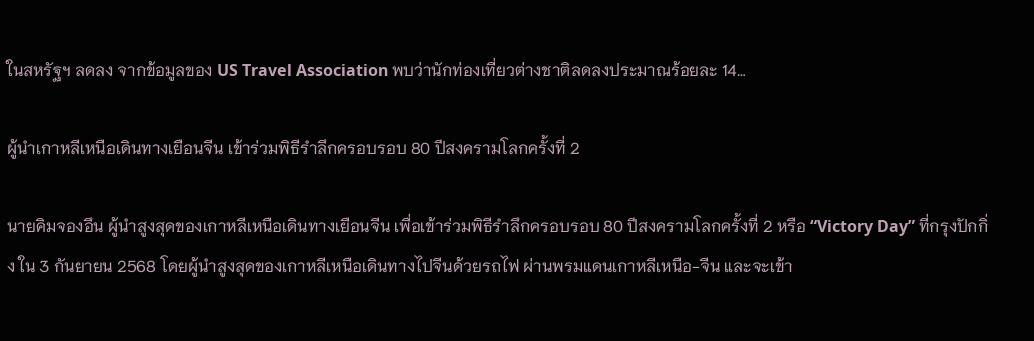ในสหรัฐฯ ลดลง จากข้อมูลของ US Travel Association พบว่านักท่องเที่ยวต่างชาติลดลงประมาณร้อยละ 14…

ผู้นำเกาหลีเหนือเดินทางเยือนจีน เข้าร่วมพิธีรำลึกครอบรอบ 80 ปีสงครามโลกครั้งที่ 2

นายคิมจองอึน ผู้นำสูงสุดของเกาหลีเหนือเดินทางเยือนจีน เพื่อเข้าร่วมพิธีรำลึกครอบรอบ 80 ปีสงครามโลกครั้งที่ 2 หรือ “Victory Day” ที่กรุงปักกิ่ง ใน 3 กันยายน 2568 โดยผู้นำสูงสุดของเกาหลีเหนือเดินทางไปจีนด้วยรถไฟ ผ่านพรมแดนเกาหลีเหนือ-จีน และจะเข้า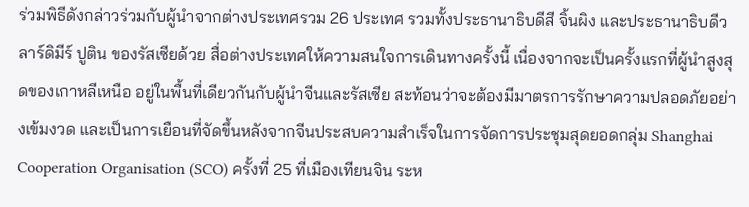ร่วมพิธีดังกล่าวร่วมกับผู้นำจากต่างประเทศรวม 26 ประเทศ รวมทั้งประธานาธิบดีสี จิ้นผิง และประธานาธิบดีวลาร์ดิมีร์ ปูติน ของรัสเซียด้วย สื่อต่างประเทศให้ความสนใจการเดินทางครั้งนี้ เนื่องจากจะเป็นครั้งแรกที่ผู้นำสูงสุดของเกาหลีเหนือ อยู่ในพื้นที่เดียวกันกับผู้นำจีนและรัสเซีย สะท้อนว่าจะต้องมีมาตรการรักษาความปลอดภัยอย่างเข้มงวด และเป็นการเยือนที่จัดขึ้นหลังจากจีนประสบความสำเร็จในการจัดการประชุมสุดยอดกลุ่ม Shanghai Cooperation Organisation (SCO) ครั้งที่ 25 ที่เมืองเทียนจิน ระห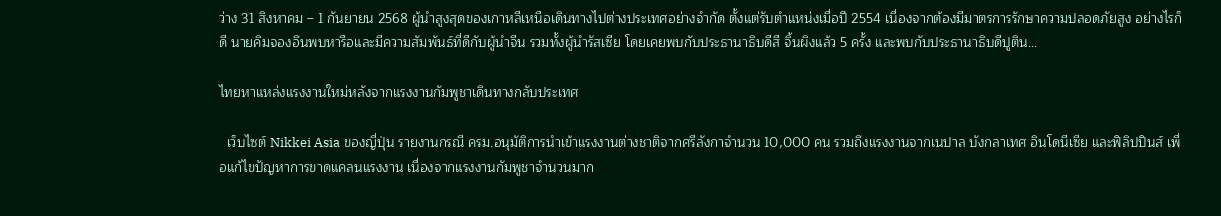ว่าง 31 สิงหาคม – 1 กันยายน 2568 ผู้นำสูงสุดของเกาหลีเหนือเดินทางไปต่างประเทศอย่างจำกัด ตั้งแต่รับตำแหน่งเมื่อปี 2554 เนื่องจากต้องมีมาตรการรักษาความปลอดภัยสูง อย่างไรก็ดี นายคิมจองอึนพบหารือและมีความสัมพันธ์ที่ดีกับผู้นำจีน รวมทั้งผู้นำรัสเซีย โดยเคยพบกับประธานาธิบดีสี จิ้นผิงแล้ว 5 ครั้ง และพบกับประธานาธิบดีปูติน…

ไทยหาแหล่งแรงงานใหม่หลังจากแรงงานกัมพูชาเดินทางกลับประเทศ

  เว็บไซต์ Nikkei Asia ของญี่ปุ่น รายงานกรณี ครม.อนุมัติการนำเข้าแรงงานต่างชาติจากศรีลังกาจำนวน 10,000 คน รวมถึงแรงงานจากเนปาล บังกลาเทศ อินโดนีเซีย และฟิลิปปินส์ เพื่อแก้ไขปัญหาการขาดแคลนแรงงาน เนื่องจากแรงงานกัมพูชาจำนวนมาก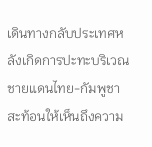เดินทางกลับประเทศหลังเกิดการปะทะบริเวณชายแดนไทย-กัมพูชา สะท้อนให้เห็นถึงความ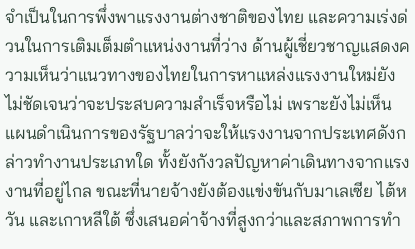จำเป็นในการพึ่งพาแรงงานต่างชาติของไทย และความเร่งด่วนในการเติมเต็มตำแหน่งงานที่ว่าง ด้านผู้เชี่ยวชาญแสดงความเห็นว่าแนวทางของไทยในการหาแหล่งแรงงานใหม่ยังไม่ชัดเจนว่าจะประสบความสำเร็จหรือไม่ เพราะยังไม่เห็นแผนดำเนินการของรัฐบาลว่าจะให้แรงงานจากประเทศดังกล่าวทำงานประเภทใด ทั้งยังกังวลปัญหาค่าเดินทางจากแรงงานที่อยู่ไกล ขณะที่นายจ้างยังต้องแข่งขันกับมาเลเซีย ไต้หวัน และเกาหลีใต้ ซึ่งเสนอค่าจ้างที่สูงกว่าและสภาพการทำ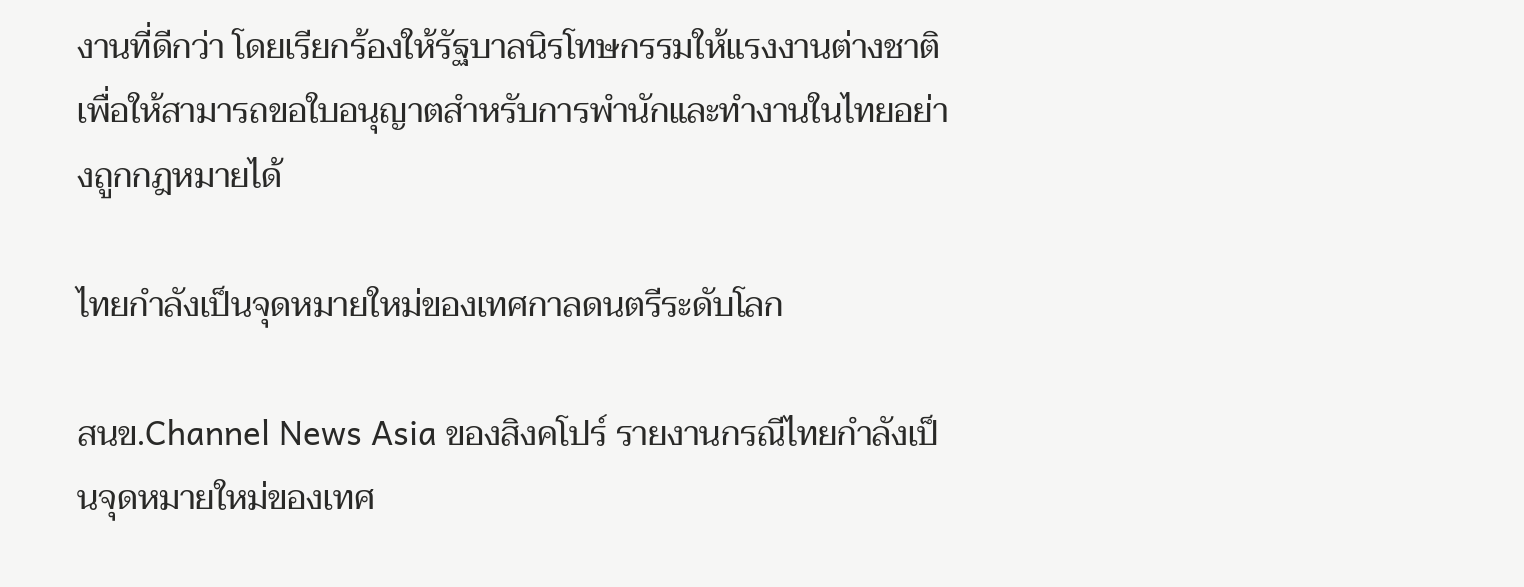งานที่ดีกว่า โดยเรียกร้องให้รัฐบาลนิรโทษกรรมให้แรงงานต่างชาติ เพื่อให้สามารถขอใบอนุญาตสำหรับการพำนักและทำงานในไทยอย่างถูกกฎหมายได้

ไทยกำลังเป็นจุดหมายใหม่ของเทศกาลดนตรีระดับโลก

สนข.Channel News Asia ของสิงคโปร์ รายงานกรณีไทยกำลังเป็นจุดหมายใหม่ของเทศ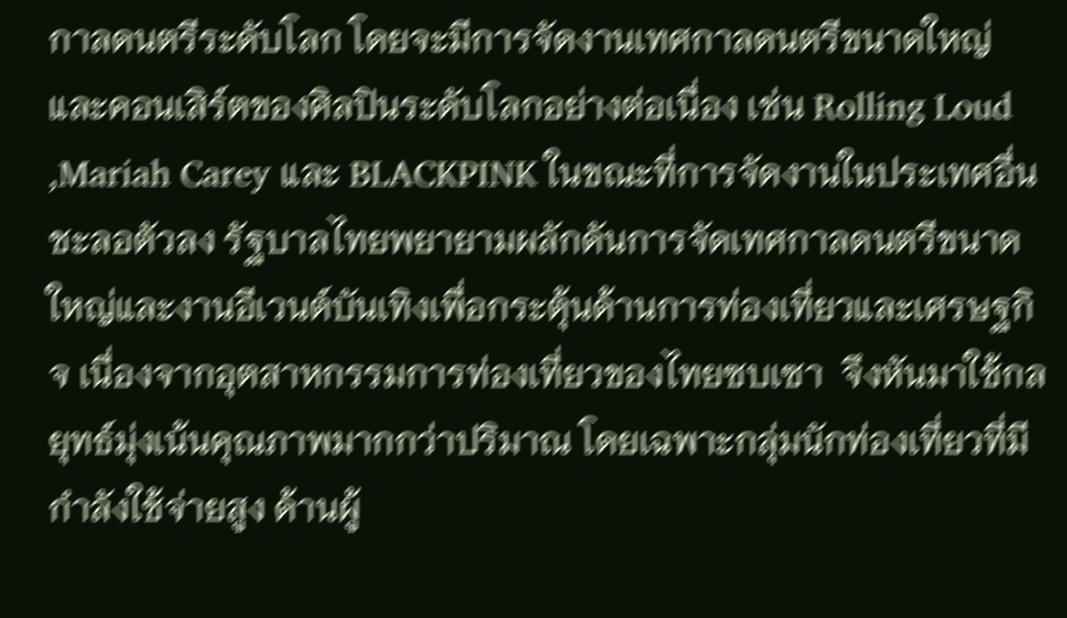กาลดนตรีระดับโลก โดยจะมีการจัดงานเทศกาลดนตรีขนาดใหญ่และคอนเสิร์ตของศิลปินระดับโลกอย่างต่อเนื่อง เช่น Rolling Loud ,Mariah Carey และ BLACKPINK ในขณะที่การจัดงานในประเทศอื่นชะลอตัวลง รัฐบาลไทยพยายามผลักดันการจัดเทศกาลดนตรีขนาดใหญ่และงานอีเวนต์บันเทิงเพื่อกระตุ้นด้านการท่องเที่ยวและเศรษฐกิจ เนื่องจากอุตสาหกรรมการท่องเที่ยวของไทยซบเซา  จึงหันมาใช้กลยุทธ์มุ่งเน้นคุณภาพมากกว่าปริมาณ โดยเฉพาะกลุ่มนักท่องเที่ยวที่มีกำลังใช้จ่ายสูง ด้านผู้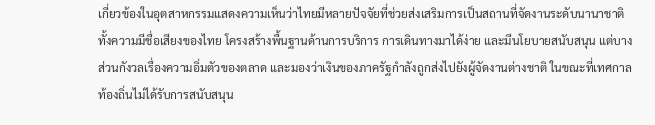เกี่ยวข้องในอุตสาหกรรมแสดงความเห็นว่าไทยมีหลายปัจจัยที่ช่วยส่งเสริมการเป็นสถานที่จัดงานระดับนานาชาติ ทั้งความมีชื่อเสียงของไทย โครงสร้างพื้นฐานด้านการบริการ การเดินทางมาได้ง่าย และมีนโยบายสนับสนุน แต่บางส่วนกังวลเรื่องความอิ่มตัวของตลาด และมองว่าเงินของภาครัฐกำลังถูกส่งไปยังผู้จัดงานต่างชาติ ในขณะที่เทศกาลท้องถิ่นไม่ได้รับการสนับสนุน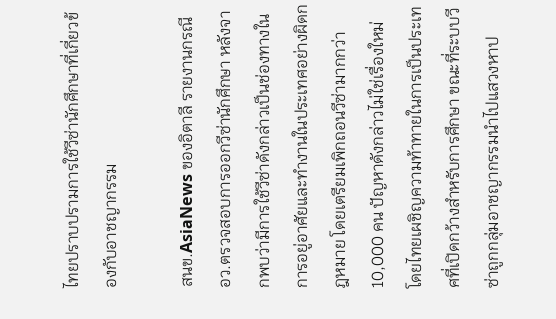ไทยปราบปรามการใช้วีซ่านักศึกษาที่เกี่ยวข้องกับอาชญากรรม

สนข.AsiaNews ของอิตาลี รายงานกรณี อว.ตรวจสอบการออกวีซ่านักศึกษา หลังจากพบว่ามีการใช้วีซ่าดังกล่าวเป็นช่องทางในการอยู่อาศัยและทำงานในประเทศอย่างผิดกฎหมาย โดยเตรียมเพิกถอนวีซ่ามากกว่า 10,000 คน ปัญหาดังกล่าวไม่ใช่เรื่องใหม่ โดยไทยเผชิญความท้าทายในการเป็นประเทศที่เปิดกว้างสำหรับการศึกษา ขณะที่ระบบวีซ่าถูกกลุ่มอาชญากรรมนำไปแสวงหาป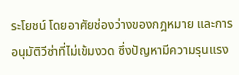ระโยชน์ โดยอาศัยช่องว่างของกฎหมาย และการอนุมัติวีซ่าที่ไม่เข้มงวด ซึ่งปัญหามีความรุนแรง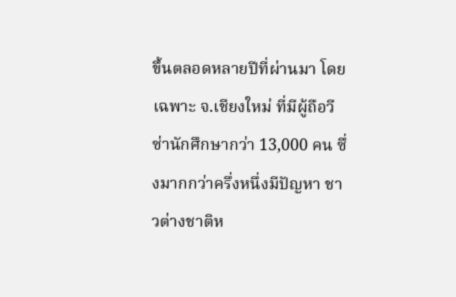ขึ้นตลอดหลายปีที่ผ่านมา โดยเฉพาะ จ.เชียงใหม่ ที่มีผู้ถือวีซ่านักศึกษากว่า 13,000 คน ซึ่งมากกว่าครึ่งหนึ่งมีปัญหา ชาวต่างชาติห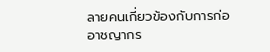ลายคนเกี่ยวข้องกับการก่ออาชญากร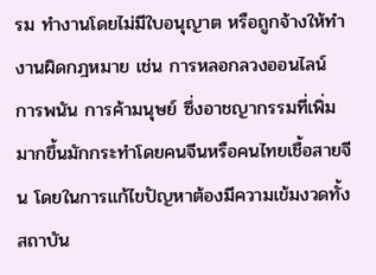รม ทำงานโดยไม่มีใบอนุญาต หรือถูกจ้างให้ทำงานผิดกฎหมาย เช่น การหลอกลวงออนไลน์ การพนัน การค้ามนุษย์ ซึ่งอาชญากรรมที่เพิ่มมากขึ้นมักกระทำโดยคนจีนหรือคนไทยเชื้อสายจีน โดยในการแก้ไขปัญหาต้องมีความเข้มงวดทั้งสถาบัน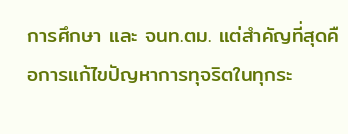การศึกษา และ จนท.ตม. แต่สำคัญที่สุดคือการแก้ไขปัญหาการทุจริตในทุกระ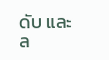ดับ และล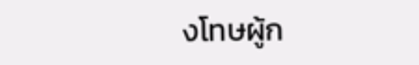งโทษผู้ก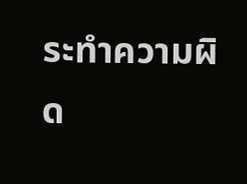ระทำความผิด